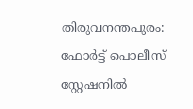തിരുവനന്തപുരം: ഫോര്‍ട്ട് പൊലീസ് സ്റ്റേഷനില്‍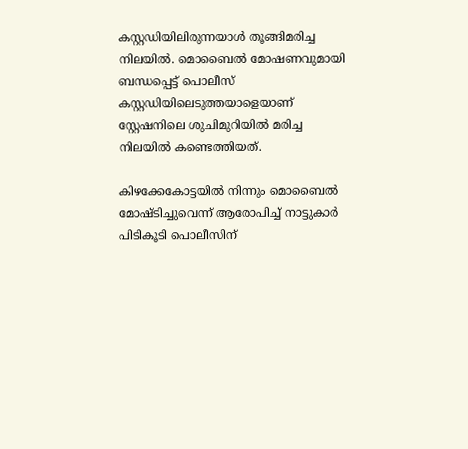കസ്റ്റഡിയിലിരുന്നയാള്‍ തൂങ്ങിമരിച്ച നിലയില്‍. മൊബൈല്‍ മോഷണവുമായി ബന്ധപ്പെട്ട് പൊലീസ് കസ്റ്റഡിയിലെടുത്തയാളെയാണ് സ്റ്റേഷനിലെ ശുചിമുറിയില്‍ മരിച്ച നിലയില്‍ കണ്ടെത്തിയത്.

കിഴക്കേകോട്ടയില്‍ നിന്നും മൊബൈല്‍ മോഷ്ടിച്ചുവെന്ന് ആരോപിച്ച് നാട്ടുകാര്‍ പിടികൂടി പൊലീസിന്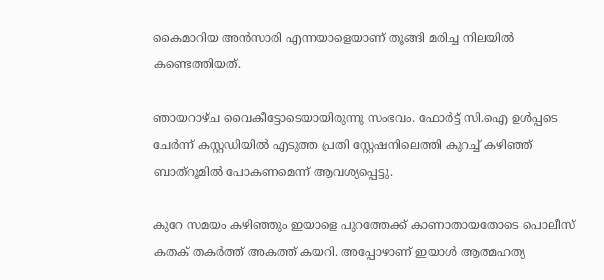കൈമാറിയ അന്‍സാരി എന്നയാളെയാണ് തൂങ്ങി മരിച്ച നിലയില്‍ കണ്ടെത്തിയത്.

ഞായറാഴ്ച വൈകീട്ടോടെയായിരുന്നു സംഭവം. ഫോര്‍ട്ട് സി.ഐ ഉള്‍പ്പടെ ചേര്‍ന്ന് കസ്റ്റഡിയില്‍ എടുത്ത പ്രതി സ്റ്റേഷനിലെത്തി കുറച്ച് കഴിഞ്ഞ് ബാത്‌റൂമില്‍ പോകണമെന്ന് ആവശ്യപ്പെട്ടു.

കുറേ സമയം കഴിഞ്ഞും ഇയാളെ പുറത്തേക്ക് കാണാതായതോടെ പൊലീസ് കതക് തകര്‍ത്ത് അകത്ത് കയറി. അപ്പോഴാണ് ഇയാള്‍ ആത്മഹത്യ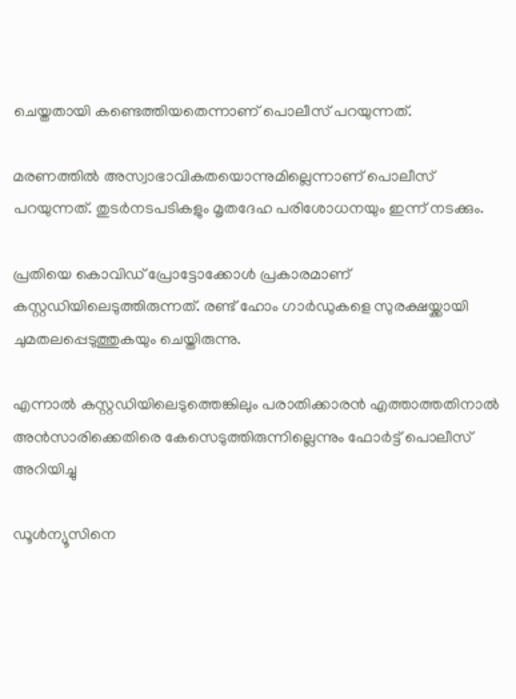ചെയ്തതായി കണ്ടെത്തിയതെന്നാണ് പൊലീസ് പറയുന്നത്.

മരണത്തില്‍ അസ്വാഭാവികതയൊന്നുമില്ലെന്നാണ് പൊലീസ് പറയുന്നത്. തുടര്‍നടപടികളും മൃതദേഹ പരിശോധനയും ഇന്ന് നടക്കും.

പ്രതിയെ കൊവിഡ് പ്രോട്ടോക്കോള്‍ പ്രകാരമാണ് കസ്റ്റഡിയിലെടുത്തിരുന്നത്. രണ്ട് ഹോം ഗാര്‍ഡുകളെ സുരക്ഷയ്ക്കായി ചുമതലപ്പെടുത്തുകയും ചെയ്തിരുന്നു.

എന്നാല്‍ കസ്റ്റഡിയിലെടുത്തെങ്കിലും പരാതിക്കാരന്‍ എത്താത്തതിനാല്‍ അന്‍സാരിക്കെതിരെ കേസെടുത്തിരുന്നില്ലെന്നും ഫോര്‍ട്ട് പൊലീസ് അറിയിച്ചു

ഡൂള്‍ന്യൂസിനെ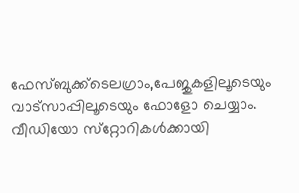ഫേസ്ബുക്ക്ടെലഗ്രാം,പേജുകളിലൂടെയും വാട്സാപ്പിലൂടെയും ഫോളോ ചെയ്യാം. വീഡിയോ സ്‌റ്റോറികള്‍ക്കായി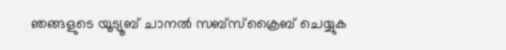ഞങ്ങളുടെ യൂട്യൂബ് ചാനല്‍ സബ്‌സ്‌ക്രൈബ് ചെയ്യുക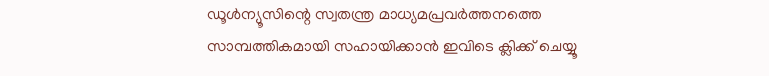ഡൂള്‍ന്യൂസിന്റെ സ്വതന്ത്ര മാധ്യമപ്രവര്‍ത്തനത്തെ സാമ്പത്തികമായി സഹായിക്കാന്‍ ഇവിടെ ക്ലിക്ക് ചെയ്യൂ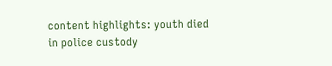content highlights: youth died in police custody